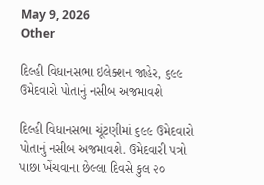May 9, 2026
Other

દિલ્હી વિધાનસભા ઇલેક્શન જાહેર, ૬૯૯ ઉમેદવારો પોતાનું નસીબ અજમાવશે

દિલ્‍હી વિધાનસભા ચૂંટણીમાં ૬૯૯ ઉમેદવારો પોતાનું નસીબ અજમાવશે. ઉમેદવારી પત્રો પાછા ખેંચવાના છેલ્લા દિવસે કુલ ૨૦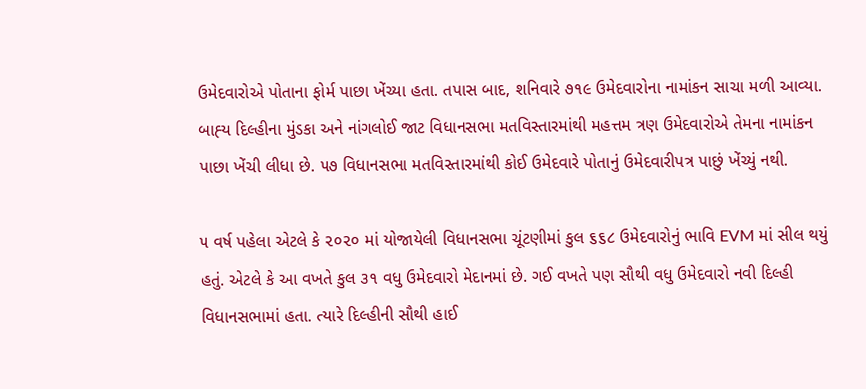ઉમેદવારોએ પોતાના ફોર્મ પાછા ખેંચ્‍યા હતા. તપાસ બાદ, શનિવારે ૭૧૯ ઉમેદવારોના નામાંકન સાચા મળી આવ્‍યા. બાહ્‍ય દિલ્‍હીના મુંડકા અને નાંગલોઈ જાટ વિધાનસભા મતવિસ્‍તારમાંથી મહત્તમ ત્રણ ઉમેદવારોએ તેમના નામાંકન પાછા ખેંચી લીધા છે. ૫૭ વિધાનસભા મતવિસ્‍તારમાંથી કોઈ ઉમેદવારે પોતાનું ઉમેદવારીપત્ર પાછું ખેંચ્‍યું નથી.

૫ વર્ષ પહેલા એટલે કે ૨૦૨૦ માં યોજાયેલી વિધાનસભા ચૂંટણીમાં કુલ ૬૬૮ ઉમેદવારોનું ભાવિ EVM માં સીલ થયું હતું. એટલે કે આ વખતે કુલ ૩૧ વધુ ઉમેદવારો મેદાનમાં છે. ગઈ વખતે પણ સૌથી વધુ ઉમેદવારો નવી દિલ્‍હી વિધાનસભામાં હતા. ત્‍યારે દિલ્‍હીની સૌથી હાઈ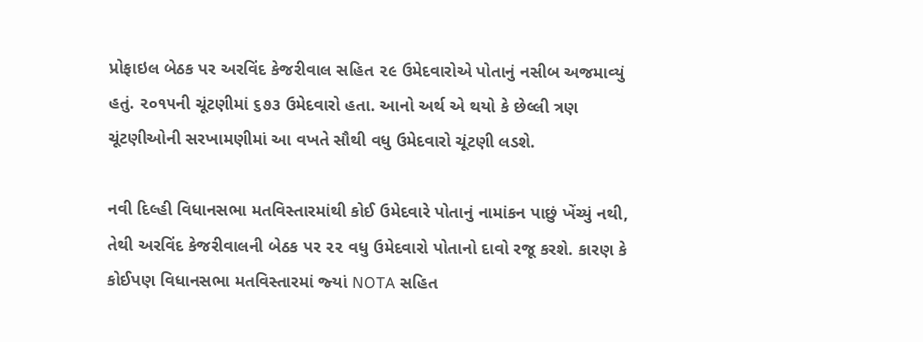પ્રોફાઇલ બેઠક પર અરવિંદ કેજરીવાલ સહિત ૨૯ ઉમેદવારોએ પોતાનું નસીબ અજમાવ્‍યું હતું. ૨૦૧૫ની ચૂંટણીમાં ૬૭૩ ઉમેદવારો હતા. આનો અર્થ એ થયો કે છેલ્લી ત્રણ ચૂંટણીઓની સરખામણીમાં આ વખતે સૌથી વધુ ઉમેદવારો ચૂંટણી લડશે.

નવી દિલ્‍હી વિધાનસભા મતવિસ્‍તારમાંથી કોઈ ઉમેદવારે પોતાનું નામાંકન પાછું ખેંચ્‍યું નથી, તેથી અરવિંદ કેજરીવાલની બેઠક પર ૨૨ વધુ ઉમેદવારો પોતાનો દાવો રજૂ કરશે. કારણ કે કોઈપણ વિધાનસભા મતવિસ્‍તારમાં જ્‍યાં NOTA સહિત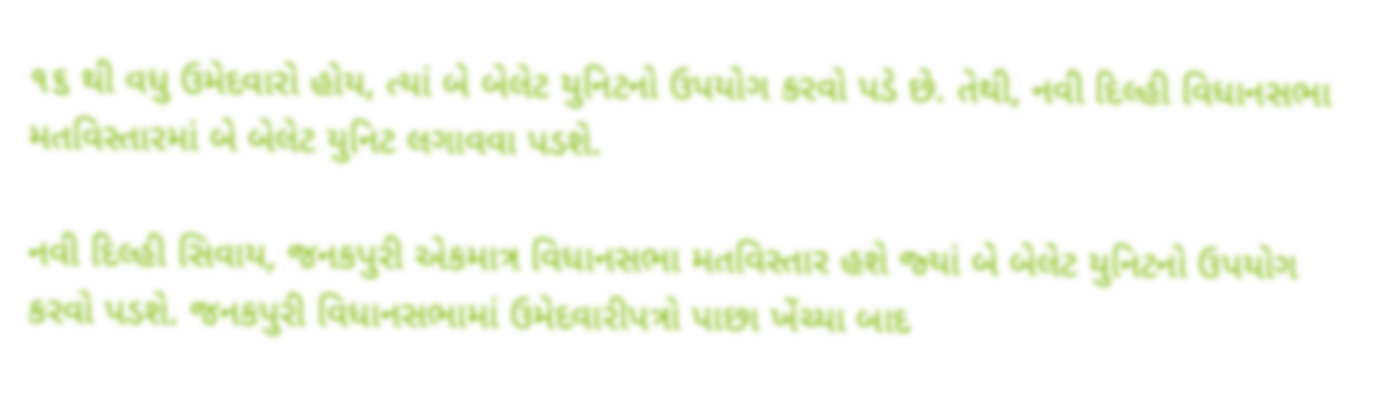૧૬ થી વધુ ઉમેદવારો હોય, ત્‍યાં બે બેલેટ યુનિટનો ઉપયોગ કરવો પડે છે. તેથી, નવી દિલ્‍હી વિધાનસભા મતવિસ્‍તારમાં બે બેલેટ યુનિટ લગાવવા પડશે.

નવી દિલ્‍હી સિવાય, જનકપુરી એકમાત્ર વિધાનસભા મતવિસ્‍તાર હશે જ્‍યાં બે બેલેટ યુનિટનો ઉપયોગ કરવો પડશે. જનકપુરી વિધાનસભામાં ઉમેદવારીપત્રો પાછા ખેંચ્‍યા બાદ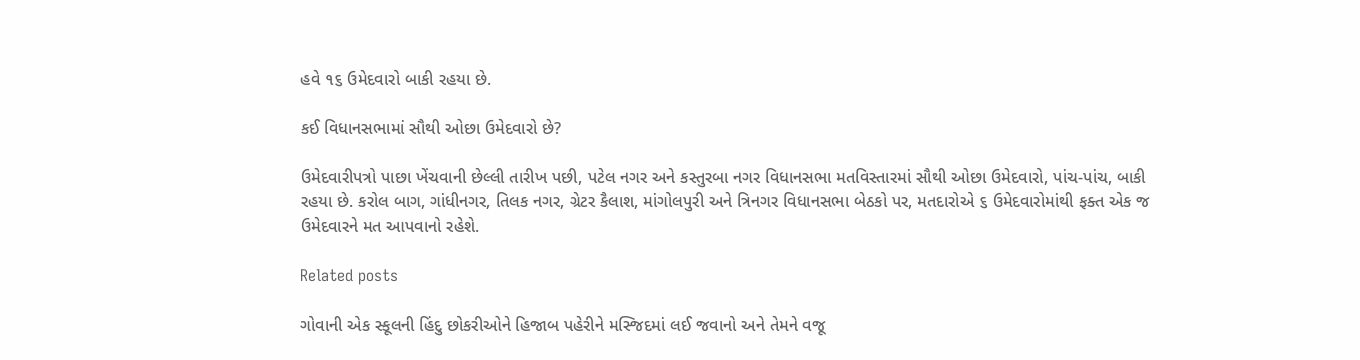હવે ૧૬ ઉમેદવારો બાકી રહયા છે.

કઈ વિધાનસભામાં સૌથી ઓછા ઉમેદવારો છે?

ઉમેદવારીપત્રો પાછા ખેંચવાની છેલ્લી તારીખ પછી, પટેલ નગર અને કસ્‍તુરબા નગર વિધાનસભા મતવિસ્‍તારમાં સૌથી ઓછા ઉમેદવારો, પાંચ-પાંચ, બાકી રહયા છે. કરોલ બાગ, ગાંધીનગર, તિલક નગર, ગ્રેટર કૈલાશ, માંગોલપુરી અને ત્રિનગર વિધાનસભા બેઠકો પર, મતદારોએ ૬ ઉમેદવારોમાંથી ફક્‍ત એક જ ઉમેદવારને મત આપવાનો રહેશે.

Related posts

ગોવાની એક સ્‍કૂલની હિંદુ છોકરીઓને હિજાબ પહેરીને મસ્‍જિદમાં લઈ જવાનો અને તેમને વજૂ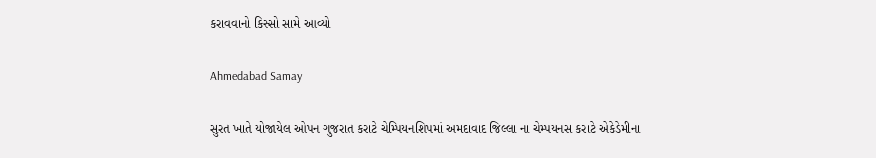કરાવવાનો કિસ્‍સો સામે આવ્‍યો

Ahmedabad Samay

સુરત ખાતે યોજાયેલ ઓપન ગુજરાત કરાટે ચેમ્પિયનશિપમાં અમદાવાદ જિલ્લા ના ચેમ્પયનસ કરાટે એકેડેમીના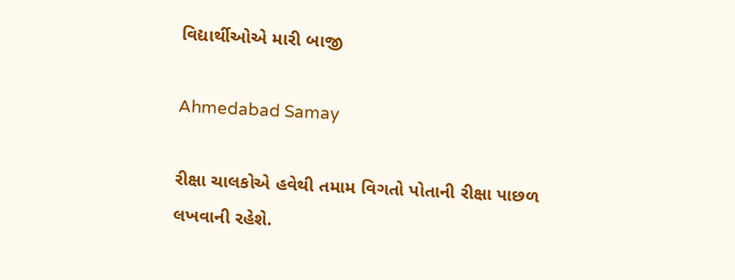વિદ્યાર્થીઓએ મારી બાજી

Ahmedabad Samay

રીક્ષા ચાલકોએ હવેથી તમામ વિગતો પોતાની રીક્ષા પાછળ લખવાની રહેશે.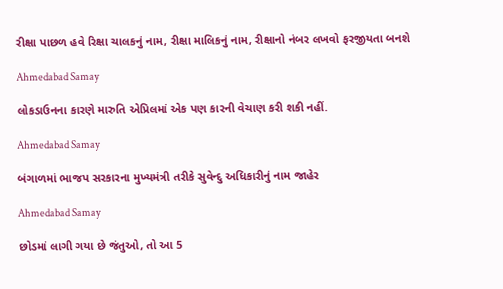રીક્ષા પાછળ હવે રિક્ષા ચાલકનું નામ, રીક્ષા માલિકનું નામ, રીક્ષાનો નંબર લખવો ફરજીયતા બનશે

Ahmedabad Samay

લોકડાઉનના કારણે મારુતિ એપ્રિલમાં એક પણ કારની વેચાણ કરી શકી નહીં.

Ahmedabad Samay

બંગાળમાં ભાજપ સરકારના મુખ્યમંત્રી તરીકે સુવેન્દુ અધિકારીનું નામ જાહેર

Ahmedabad Samay

છોડમાં લાગી ગયા છે જંતુઓ, તો આ 5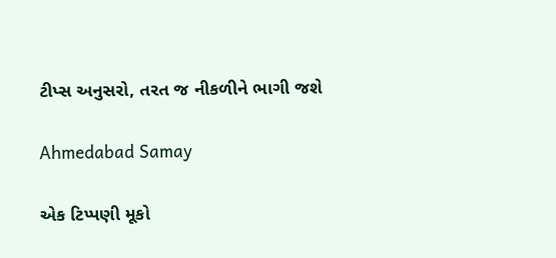ટીપ્સ અનુસરો, તરત જ નીકળીને ભાગી જશે

Ahmedabad Samay

એક ટિપ્પણી મૂકો